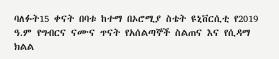ባለፉት15 ቀናት በባቱ ከተማ በኦሮሚያ ስቴት ዩኒቨርሲቲ የ2019 ዓ.ም የግብርና ናሙና ጥናት የአሰልጣኞች ስልጠና እና የሲዳማ ክልል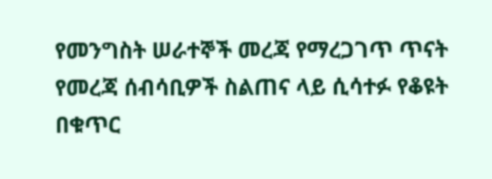የመንግስት ሠራተኞች መረጃ የማረጋገጥ ጥናት የመረጃ ሰብሳቢዎች ስልጠና ላይ ሲሳተፉ የቆዩት በቁጥር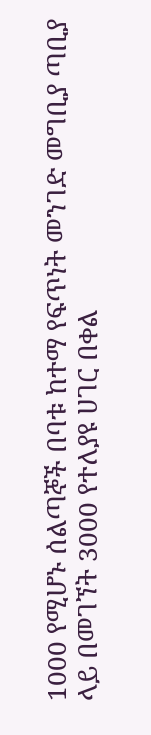1000 የሚሆኑ ሰልጣኞች በባቱ ከተማ የፍጥነት መንገድ መግቢያ ጣቢያ ላይ በመገኘት 3000 የተለያዩ ሀገር በቀል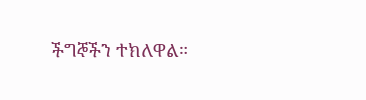ችግኞችን ተክለዋል።